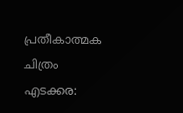പ്രതീകാത്മക ചിത്രം
എടക്കര: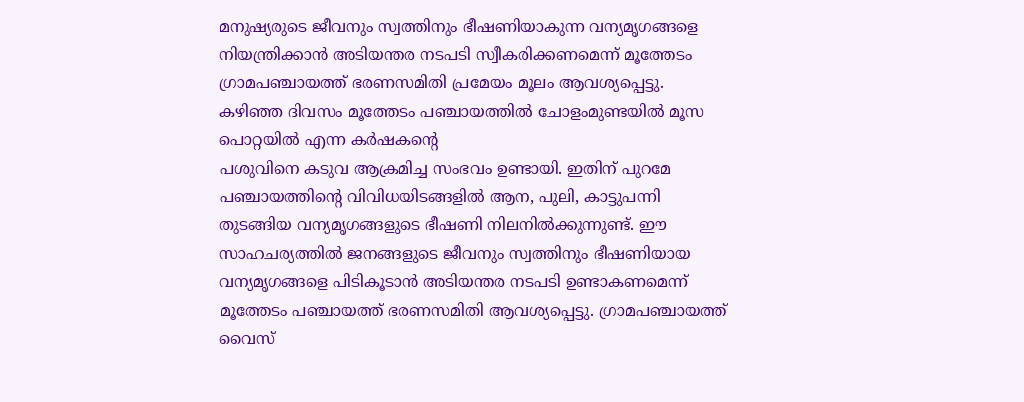മനുഷ്യരുടെ ജീവനും സ്വത്തിനും ഭീഷണിയാകുന്ന വന്യമൃഗങ്ങളെ നിയന്ത്രിക്കാൻ അടിയന്തര നടപടി സ്വീകരിക്കണമെന്ന് മൂത്തേടം ഗ്രാമപഞ്ചായത്ത് ഭരണസമിതി പ്രമേയം മൂലം ആവശ്യപ്പെട്ടു. കഴിഞ്ഞ ദിവസം മൂത്തേടം പഞ്ചായത്തിൽ ചോളംമുണ്ടയിൽ മൂസ പൊറ്റയിൽ എന്ന കർഷകന്റെ
പശുവിനെ കടുവ ആക്രമിച്ച സംഭവം ഉണ്ടായി. ഇതിന് പുറമേ പഞ്ചായത്തിന്റെ വിവിധയിടങ്ങളിൽ ആന, പുലി, കാട്ടുപന്നി തുടങ്ങിയ വന്യമൃഗങ്ങളുടെ ഭീഷണി നിലനിൽക്കുന്നുണ്ട്. ഈ സാഹചര്യത്തിൽ ജനങ്ങളുടെ ജീവനും സ്വത്തിനും ഭീഷണിയായ വന്യമൃഗങ്ങളെ പിടികൂടാൻ അടിയന്തര നടപടി ഉണ്ടാകണമെന്ന് മൂത്തേടം പഞ്ചായത്ത് ഭരണസമിതി ആവശ്യപ്പെട്ടു. ഗ്രാമപഞ്ചായത്ത് വൈസ്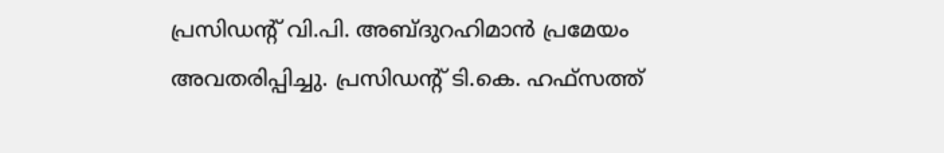പ്രസിഡന്റ് വി.പി. അബ്ദുറഹിമാൻ പ്രമേയം അവതരിപ്പിച്ചു. പ്രസിഡന്റ് ടി.കെ. ഹഫ്സത്ത്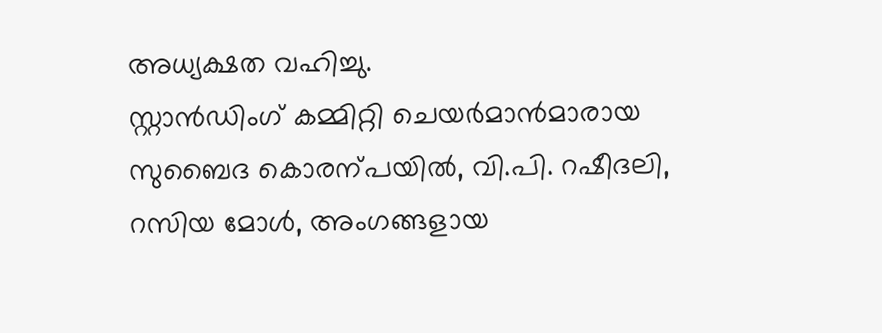അധ്യക്ഷത വഹിച്ചു.
സ്റ്റാൻഡിംഗ് കമ്മിറ്റി ചെയർമാൻമാരായ സുബൈദ കൊരന്പയിൽ, വി.പി. റഷീദലി, റസിയ മോൾ, അംഗങ്ങളായ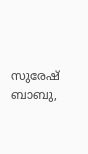സുരേഷ് ബാബു,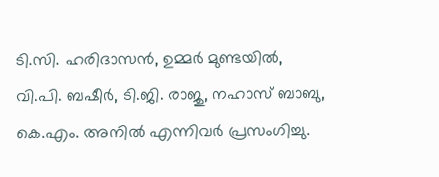ടി.സി. ഹരിദാസൻ, ഉമ്മർ മുണ്ടയിൽ, വി.പി. ബഷീർ, ടി.ജി. രാജു, നഹാസ് ബാബു, കെ.എം. അനിൽ എന്നിവർ പ്രസംഗിച്ചു.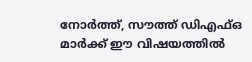നോർത്ത്, സൗത്ത് ഡിഎഫ്ഒ മാർക്ക് ഈ വിഷയത്തിൽ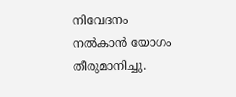നിവേദനം നൽകാൻ യോഗം തീരുമാനിച്ചു.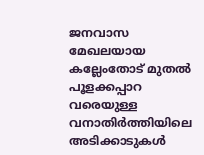ജനവാസ മേഖലയായ കല്ലേംതോട് മുതൽ പൂളക്കപ്പാറ വരെയുള്ള വനാതിർത്തിയിലെ അടിക്കാടുകൾ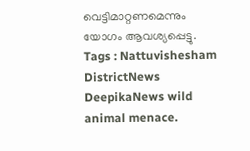വെട്ടിമാറ്റണമെന്നും യോഗം ആവശ്യപ്പെട്ടു.
Tags : Nattuvishesham DistrictNews DeepikaNews wild animal menace.